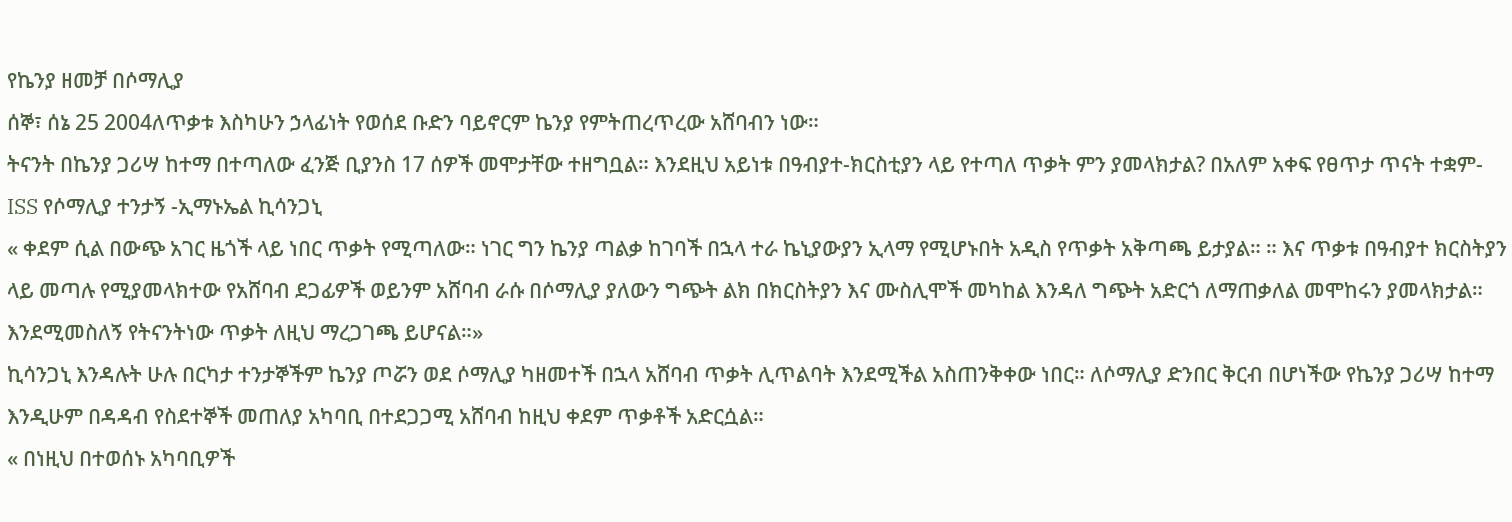የኬንያ ዘመቻ በሶማሊያ
ሰኞ፣ ሰኔ 25 2004ለጥቃቱ እስካሁን ኃላፊነት የወሰደ ቡድን ባይኖርም ኬንያ የምትጠረጥረው አሸባብን ነው።
ትናንት በኬንያ ጋሪሣ ከተማ በተጣለው ፈንጅ ቢያንስ 17 ሰዎች መሞታቸው ተዘግቧል። እንደዚህ አይነቱ በዓብያተ-ክርስቲያን ላይ የተጣለ ጥቃት ምን ያመላክታል? በአለም አቀፍ የፀጥታ ጥናት ተቋም- ISS የሶማሊያ ተንታኝ -ኢማኑኤል ኪሳንጋኒ
« ቀደም ሲል በውጭ አገር ዜጎች ላይ ነበር ጥቃት የሚጣለው። ነገር ግን ኬንያ ጣልቃ ከገባች በኋላ ተራ ኬኒያውያን ኢላማ የሚሆኑበት አዲስ የጥቃት አቅጣጫ ይታያል። ። እና ጥቃቱ በዓብያተ ክርስትያን ላይ መጣሉ የሚያመላክተው የአሸባብ ደጋፊዎች ወይንም አሸባብ ራሱ በሶማሊያ ያለውን ግጭት ልክ በክርስትያን እና ሙስሊሞች መካከል እንዳለ ግጭት አድርጎ ለማጠቃለል መሞከሩን ያመላክታል። እንደሚመስለኝ የትናንትነው ጥቃት ለዚህ ማረጋገጫ ይሆናል።»
ኪሳንጋኒ እንዳሉት ሁሉ በርካታ ተንታኞችም ኬንያ ጦሯን ወደ ሶማሊያ ካዘመተች በኋላ አሸባብ ጥቃት ሊጥልባት እንደሚችል አስጠንቅቀው ነበር። ለሶማሊያ ድንበር ቅርብ በሆነችው የኬንያ ጋሪሣ ከተማ እንዲሁም በዳዳብ የስደተኞች መጠለያ አካባቢ በተደጋጋሚ አሸባብ ከዚህ ቀደም ጥቃቶች አድርሷል።
« በነዚህ በተወሰኑ አካባቢዎች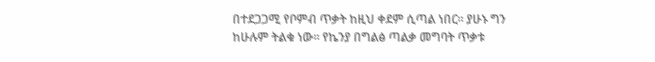በተደጋጋሚ የቦምብ ጥቃት ከዚህ ቀደም ሲጣል ነበር። ያሁኑ ግን ከሁሉም ትልቁ ነው። የኬንያ በግልፅ ጣልቃ መግባት ጥቃቱ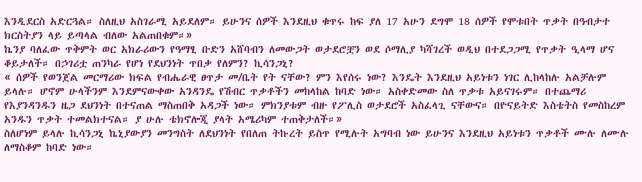እንዲደርስ አድርጓል። ስለዚህ አስገራሚ አይደለም። ይሁንና ሰዎች እንደዚህ ቁጥሩ ከፍ ያለ 17 አሁን ደግሞ 18 ሰዎች የሞቱበት ጥቃት በዓብታተ ክርስትያን ላይ ይጣላል ብለው አልጠበቁም።»
ኬንያ ባለፈው ጥቅምት ወር አክራሪውን የዓማፂ ቡድን አሸባብን ለመውጋት ወታደሮቿን ወደ ሶማሊያ ካሻገረች ወዲህ በተደጋጋሚ የጥቃት ዒላማ ሆና ቆይታለች። በኃገሪቷ ጠንካራ የሆነ የደህንነት ጥበቃ የለምን? ኪሳንጋኒ?
« ሰዎች የወንጀል መርማሪው ክፍል የብሔራዊ ፀጥታ መ/ቤት የት ናቸው? ምን እየሰሩ ነው? እንዴት እንደዚህ አይነቱን ነገር ሊከላከሉ አልቻሉም ይላሉ። ሆኖም ሁላችንም እንደምናውቀው አንዳንዴ የሽብር ጥቃቶችን መከላከል ከባድ ነው። አስቀድመው ስለ ጥቃቱ አይናገሩም። በተጨማሪ የእያንዳንዱን ዜጋ ደህንነት በተናጠል ማስጠበቅ አዳጋች ነው። ምክንያቱም ብዙ የፖሊስ ወታደሮች አስፈላጊ ናቸውና። በዮናይትድ እስቴትስ የመስከረም አንዱን ጥቃት ተመልክተናል። ያ ሁሉ ቴክኖሎጂ ያላት አሜሪካም ተጠቅታለች።»
ስለሆነም ይላሉ ኪሳንጋኒ ኬኒያውያን መንግስት ለደህንነት የበለጠ ትኩረት ይስጥ የሚሉት አግባብ ነው ይሁንና እንደዚህ አይነቱን ጥቃቶች ሙሉ ለሙሉ ለማስቆም ከባድ ነው።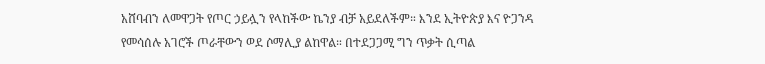አሸባብን ለመዋጋት የጦር ኃይሏን የላከችው ኬንያ ብቻ አይደለችም። እንደ ኢትዮጵያ እና ዮጋንዳ የመሳሰሉ አገሮች ጦራቸውን ወደ ሶማሊያ ልከዋል። በተደጋጋሚ ግን ጥቃት ሲጣል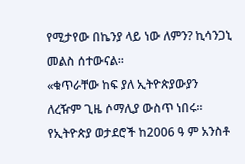የሚታየው በኬንያ ላይ ነው ለምን? ኪሳንጋኒ መልስ ሰተውናል።
«ቁጥራቸው ከፍ ያለ ኢትዮጵያውያን ለረዥም ጊዜ ሶማሊያ ውስጥ ነበሩ። የኢትዮጵያ ወታደሮች ከ2006 ዓ ም አንስቶ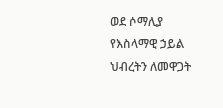ወደ ሶማሊያ የእስላማዊ ኃይል ህብረትን ለመዋጋት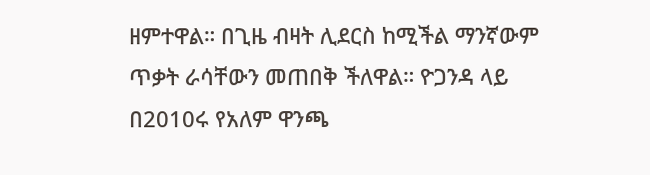ዘምተዋል። በጊዜ ብዛት ሊደርስ ከሚችል ማንኛውም ጥቃት ራሳቸውን መጠበቅ ችለዋል። ዮጋንዳ ላይ በ2010ሩ የአለም ዋንጫ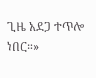ጊዜ አደጋ ተጥሎ ነበር።»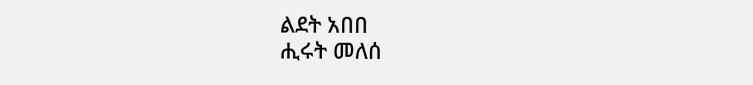ልደት አበበ
ሒሩት መለሰ